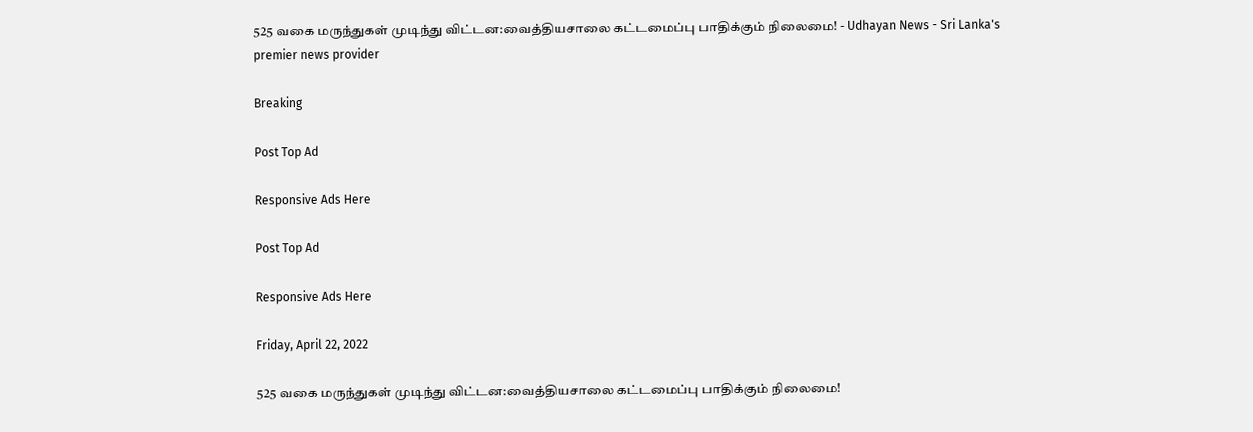525 வகை மருந்துகள் முடிந்து விட்டன:வைத்தியசாலை கட்டமைப்பு பாதிக்கும் நிலைமை! - Udhayan News - Sri Lanka's premier news provider

Breaking

Post Top Ad

Responsive Ads Here

Post Top Ad

Responsive Ads Here

Friday, April 22, 2022

525 வகை மருந்துகள் முடிந்து விட்டன:வைத்தியசாலை கட்டமைப்பு பாதிக்கும் நிலைமை!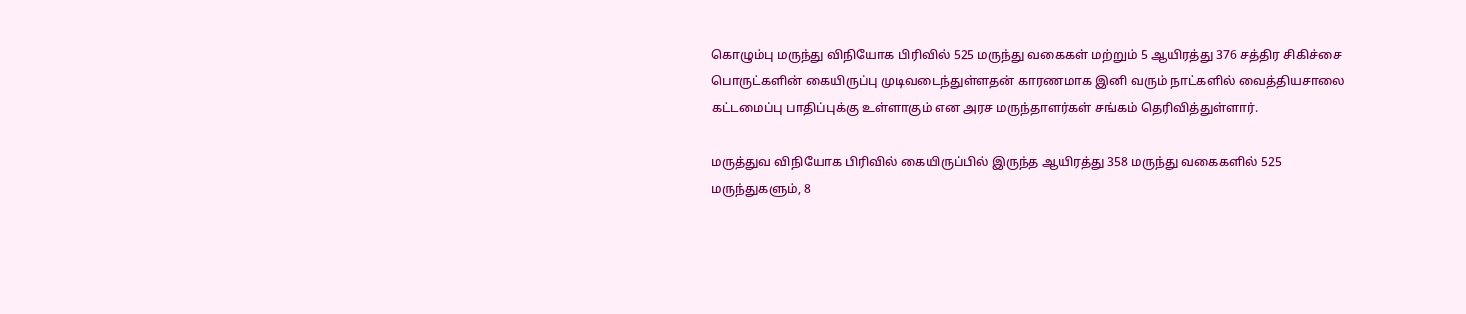கொழும்பு மருந்து விநியோக பிரிவில் 525 மருந்து வகைகள் மற்றும் 5 ஆயிரத்து 376 சத்திர சிகிச்சை பொருட்களின் கையிருப்பு முடிவடைந்துள்ளதன் காரணமாக இனி வரும் நாட்களில் வைத்தியசாலை கட்டமைப்பு பாதிப்புக்கு உள்ளாகும் என அரச மருந்தாளர்கள் சங்கம் தெரிவித்துள்ளார்.

மருத்துவ விநியோக பிரிவில் கையிருப்பில் இருந்த ஆயிரத்து 358 மருந்து வகைகளில் 525 மருந்துகளும், 8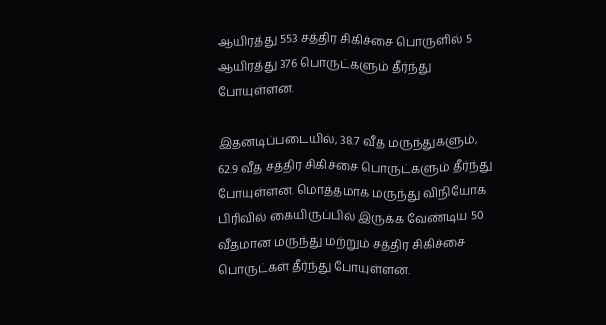ஆயிரத்து 553 சத்திர சிகிச்சை பொருளில் 5 ஆயிரத்து 376 பொருட்களும் தீர்ந்து போயுள்ளன.

இதனடிப்படையில், 38.7 வீத மருந்துகளும், 62.9 வீத சத்திர சிகிச்சை பொருட்களும் தீர்ந்து போயுள்ளன. மொத்தமாக மருந்து விநியோக பிரிவில் கையிருப்பில் இருக்க வேண்டிய 50 வீதமான மருந்து மற்றும் சத்திர சிகிச்சை பொருட்கள் தீர்ந்து போயுள்ளன.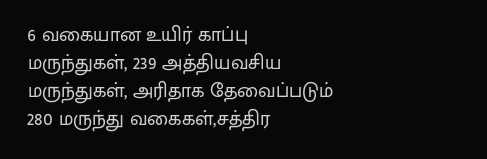6 வகையான உயிர் காப்பு மருந்துகள், 239 அத்தியவசிய மருந்துகள், அரிதாக தேவைப்படும் 280 மருந்து வகைகள்,சத்திர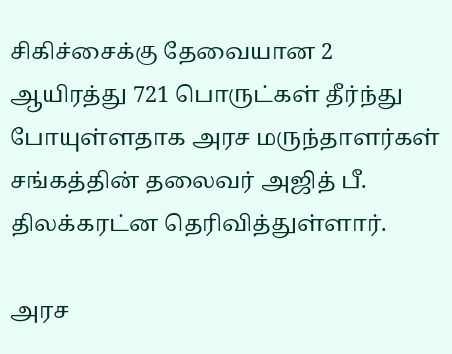சிகிச்சைக்கு தேவையான 2 ஆயிரத்து 721 பொருட்கள் தீர்ந்து போயுள்ளதாக அரச மருந்தாளர்கள் சங்கத்தின் தலைவர் அஜித் பீ. திலக்கரட்ன தெரிவித்துள்ளார்.

அரச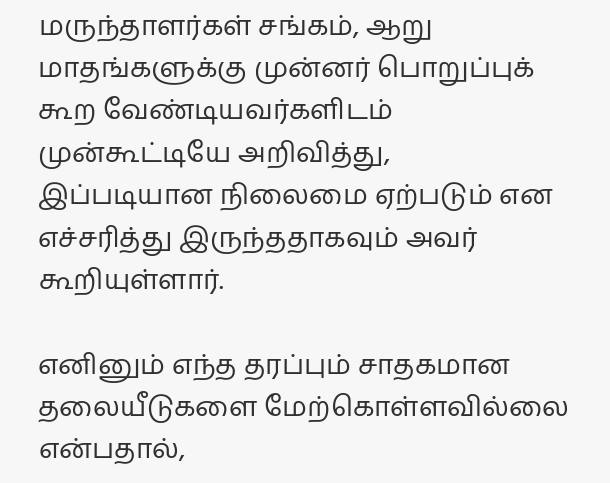மருந்தாளர்கள் சங்கம், ஆறு மாதங்களுக்கு முன்னர் பொறுப்புக் கூற வேண்டியவர்களிடம் முன்கூட்டியே அறிவித்து, இப்படியான நிலைமை ஏற்படும் என எச்சரித்து இருந்ததாகவும் அவர் கூறியுள்ளார்.

எனினும் எந்த தரப்பும் சாதகமான தலையீடுகளை மேற்கொள்ளவில்லை என்பதால்,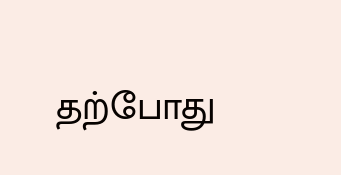தற்போது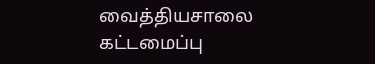வைத்தியசாலை கட்டமைப்பு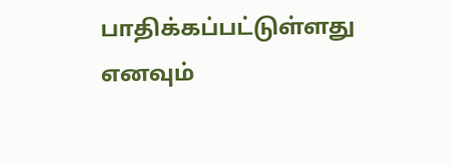பாதிக்கப்பட்டுள்ளது எனவும்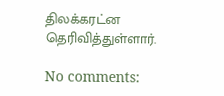திலக்கரட்ன தெரிவித்துள்ளார்.

No comments: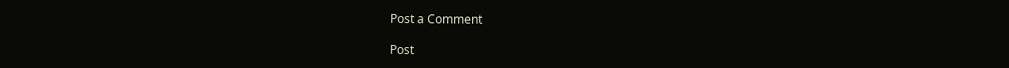Post a Comment

Post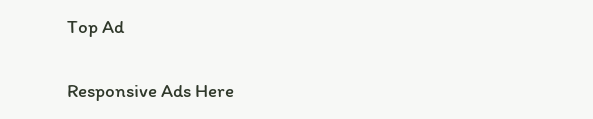Top Ad

Responsive Ads Here